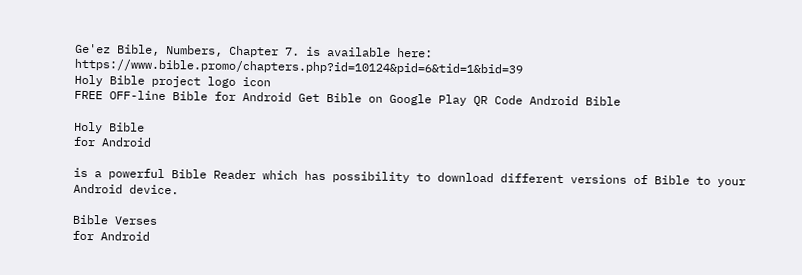Ge'ez Bible, Numbers, Chapter 7. is available here: https://www.bible.promo/chapters.php?id=10124&pid=6&tid=1&bid=39
Holy Bible project logo icon
FREE OFF-line Bible for Android Get Bible on Google Play QR Code Android Bible

Holy Bible
for Android

is a powerful Bible Reader which has possibility to download different versions of Bible to your Android device.

Bible Verses
for Android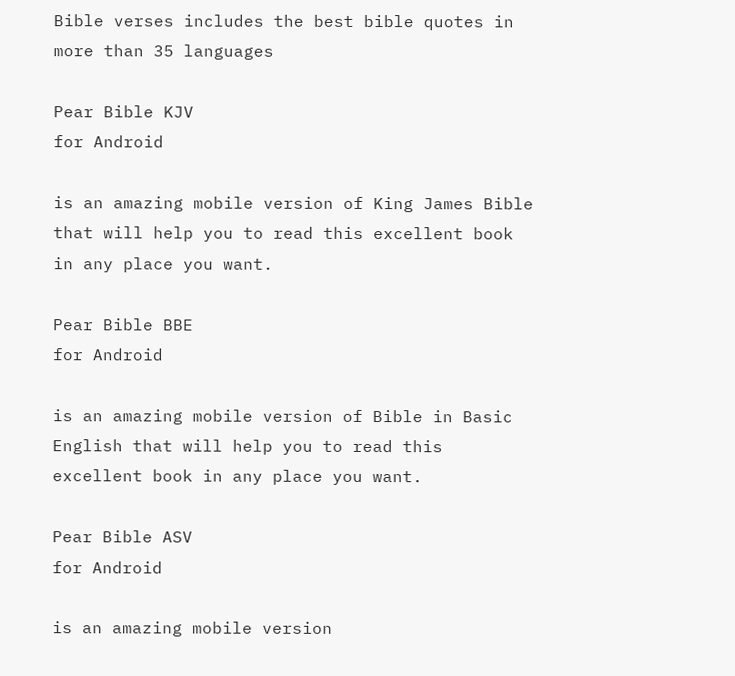Bible verses includes the best bible quotes in more than 35 languages

Pear Bible KJV
for Android

is an amazing mobile version of King James Bible that will help you to read this excellent book in any place you want.

Pear Bible BBE
for Android

is an amazing mobile version of Bible in Basic English that will help you to read this excellent book in any place you want.

Pear Bible ASV
for Android

is an amazing mobile version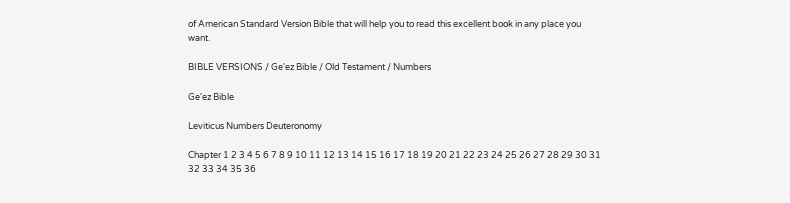of American Standard Version Bible that will help you to read this excellent book in any place you want.

BIBLE VERSIONS / Ge'ez Bible / Old Testament / Numbers

Ge'ez Bible

Leviticus Numbers Deuteronomy

Chapter 1 2 3 4 5 6 7 8 9 10 11 12 13 14 15 16 17 18 19 20 21 22 23 24 25 26 27 28 29 30 31 32 33 34 35 36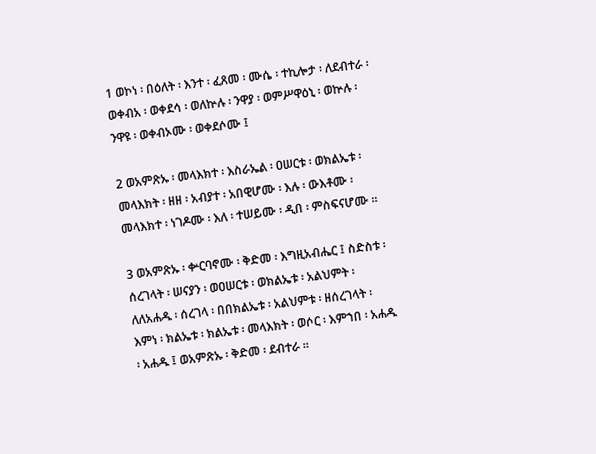1 ወኮነ ፡ በዕለት ፡ እንተ ፡ ፈጸመ ፡ ሙሴ ፡ ተኪሎታ ፡ ለደብተራ ፡ ወቀብአ ፡ ወቀደሳ ፡ ወለኵሉ ፡ ንዋያ ፡ ወምሥዋዕኒ ፡ ወኵሉ ፡ ንዋዩ ፡ ወቀብኦሙ ፡ ወቀደሶሙ ፤

2 ወአምጽኡ ፡ መላእክተ ፡ እስራኤል ፡ ዐሠርቱ ፡ ወክልኤቱ ፡ መላእክት ፡ ዘዘ ፡ አብያተ ፡ አበዊሆሙ ፡ እሉ ፡ ውእቶሙ ፡ መላእክተ ፡ ነገዶሙ ፡ እለ ፡ ተሠይሙ ፡ ዲበ ፡ ምስፍናሆሙ ።

3 ወአምጽኡ ፡ ቍርባኖሙ ፡ ቅድመ ፡ እግዚአብሔር ፤ ስድስቱ ፡ ሰረገላት ፡ ሠናያን ፡ ወዐሠርቱ ፡ ወክልኤቱ ፡ አልህምት ፡ ለለአሐዱ ፡ ሰረገላ ፡ በበክልኤቱ ፡ አልህምቱ ፡ ዘሰረገላት ፡ እምነ ፡ ክልኤቱ ፡ ክልኤቱ ፡ መላእክት ፡ ወሶር ፡ እምኀበ ፡ አሐዱ ፡ አሐዱ ፤ ወአምጽኡ ፡ ቅድመ ፡ ደብተራ ።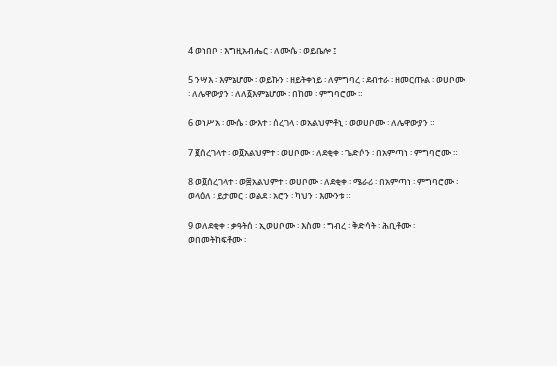4 ወነበቦ ፡ እግዚአብሔር ፡ ለሙሴ ፡ ወይቤሎ ፤

5 ንሣእ ፡ እምኔሆሙ ፡ ወይኩን ፡ ዘይትቀነይ ፡ ለምግባረ ፡ ደብተራ ፡ ዘመርጡል ፡ ወሀቦሙ ፡ ለሌዋውያን ፡ ለለ፩እምኔሆሙ ፡ በከመ ፡ ምግባሮሙ ።

6 ወነሥአ ፡ ሙሴ ፡ ውእተ ፡ ሰረገላ ፡ ወአልህምቶኒ ፡ ወወሀቦሙ ፡ ለሌዋውያን ።

7 ፪ሰረገላተ ፡ ወ፬አልህምተ ፡ ወሀቦሙ ፡ ለደቂቀ ፡ ጌድሶን ፡ በአምጣነ ፡ ምግባሮሙ ።

8 ወ፬ሰረገላተ ፡ ወ፰አልህምተ ፡ ወሀቦሙ ፡ ለደቂቀ ፡ ሜራሪ ፡ በአምጣነ ፡ ምግባሮሙ ፡ ወላዕለ ፡ ይታመር ፡ ወልደ ፡ አሮን ፡ ካህን ፡ እሙንቱ ።

9 ወለደቂቀ ፡ ቃዓትሰ ፡ ኢወሀቦሙ ፡ እስመ ፡ ግብረ ፡ ቅድሳት ፡ ሕቢቶሙ ፡ ወበመትከፍቶሙ ፡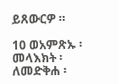ይጸውርዎ ።

10 ወአምጽኡ ፡ መላእክት ፡ ለመድቅሐ ፡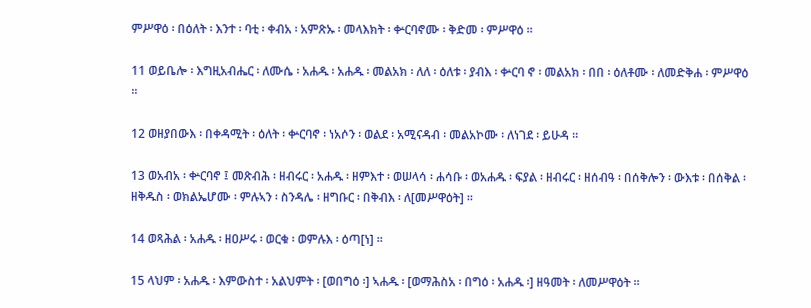ምሥዋዕ ፡ በዕለት ፡ እንተ ፡ ባቲ ፡ ቀብአ ፡ አምጽኡ ፡ መላእክት ፡ ቍርባኖሙ ፡ ቅድመ ፡ ምሥዋዕ ።

11 ወይቤሎ ፡ እግዚአብሔር ፡ ለሙሴ ፡ አሐዱ ፡ አሐዱ ፡ መልአክ ፡ ለለ ፡ ዕለቱ ፡ ያብእ ፡ ቍርባ ኖ ፡ መልአክ ፡ በበ ፡ ዕለቶሙ ፡ ለመድቅሐ ፡ ምሥዋዕ ።

12 ወዘያበውእ ፡ በቀዳሚት ፡ ዕለት ፡ ቍርባኖ ፡ ነአሶን ፡ ወልደ ፡ አሚናዳብ ፡ መልአኮሙ ፡ ለነገደ ፡ ይሁዳ ።

13 ወአብአ ፡ ቍርባኖ ፤ መጽብሕ ፡ ዘብሩር ፡ አሐዱ ፡ ዘምእተ ፡ ወሠላሳ ፡ ሐሳቡ ፡ ወአሐዱ ፡ ፍያል ፡ ዘብሩር ፡ ዘሰብዓ ፡ በሰቅሎን ፡ ውእቱ ፡ በሰቅል ፡ ዘቅዱስ ፡ ወክልኤሆሙ ፡ ምሉኣን ፡ ስንዳሌ ፡ ዘግቡር ፡ በቅብእ ፡ ለ[መሥዋዕት] ።

14 ወጻሕል ፡ አሐዱ ፡ ዘዐሥሩ ፡ ወርቁ ፡ ወምሉእ ፡ ዕጣ[ነ] ።

15 ላህም ፡ አሐዱ ፡ እምውስተ ፡ አልህምት ፡ [ወበግዕ ፡] ኣሐዱ ፡ [ወማሕስአ ፡ በግዕ ፡ አሐዱ ፡] ዘዓመት ፡ ለመሥዋዕት ።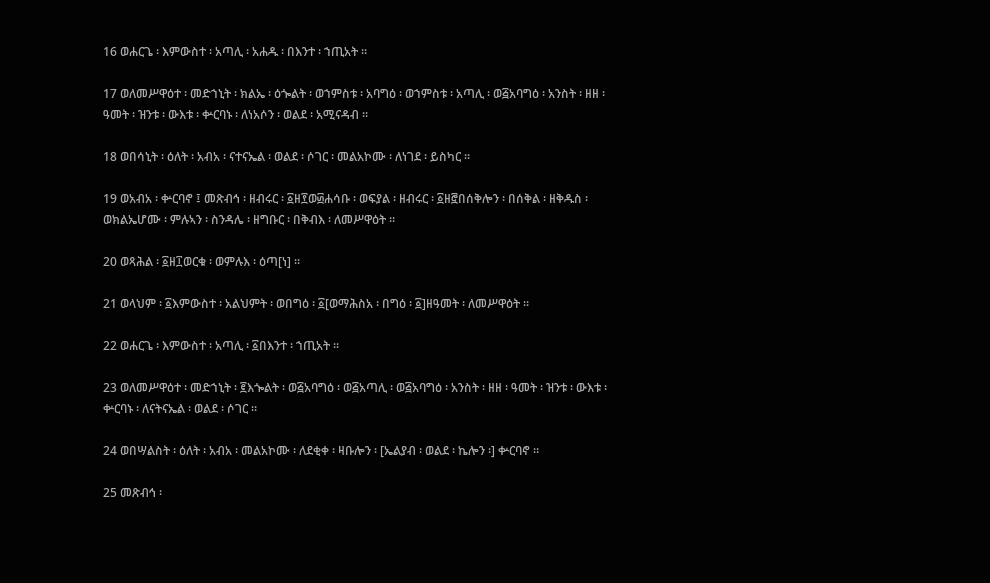16 ወሐርጌ ፡ እምውስተ ፡ አጣሊ ፡ አሐዱ ፡ በእንተ ፡ ኀጢአት ።

17 ወለመሥዋዕተ ፡ መድኀኒት ፡ ክልኤ ፡ ዕጐልት ፡ ወኀምስቱ ፡ አባግዕ ፡ ወኀምስቱ ፡ አጣሊ ፡ ወ፭አባግዕ ፡ አንስት ፡ ዘዘ ፡ ዓመት ፡ ዝንቱ ፡ ውእቱ ፡ ቍርባኑ ፡ ለነአሶን ፡ ወልደ ፡ አሚናዳብ ።

18 ወበሳኒት ፡ ዕለት ፡ አብአ ፡ ናተናኤል ፡ ወልደ ፡ ሶገር ፡ መልአኮሙ ፡ ለነገደ ፡ ይስካር ።

19 ወአብአ ፡ ቍርባኖ ፤ መጽብኅ ፡ ዘብሩር ፡ ፩ዘ፻ወ፴ሐሳቡ ፡ ወፍያል ፡ ዘብሩር ፡ ፩ዘ፸በሰቅሎን ፡ በሰቅል ፡ ዘቅዱስ ፡ ወክልኤሆሙ ፡ ምሉኣን ፡ ስንዳሌ ፡ ዘግቡር ፡ በቅብእ ፡ ለመሥዋዕት ።

20 ወጻሕል ፡ ፩ዘ፲ወርቁ ፡ ወምሉእ ፡ ዕጣ[ነ] ።

21 ወላህም ፡ ፩እምውስተ ፡ አልህምት ፡ ወበግዕ ፡ ፩[ወማሕስአ ፡ በግዕ ፡ ፩]ዘዓመት ፡ ለመሥዋዕት ።

22 ወሐርጌ ፡ እምውስተ ፡ አጣሊ ፡ ፩በእንተ ፡ ኀጢአት ።

23 ወለመሥዋዕተ ፡ መድኀኒት ፡ ፪እጐልት ፡ ወ፭አባግዕ ፡ ወ፭አጣሊ ፡ ወ፭አባግዕ ፡ አንስት ፡ ዘዘ ፡ ዓመት ፡ ዝንቱ ፡ ውእቱ ፡ ቍርባኑ ፡ ለናትናኤል ፡ ወልደ ፡ ሶገር ።

24 ወበሣልስት ፡ ዕለት ፡ አብአ ፡ መልአኮሙ ፡ ለደቂቀ ፡ ዛቡሎን ፡ [ኤልያብ ፡ ወልደ ፡ ኬሎን ፡] ቍርባኖ ።

25 መጽብኅ ፡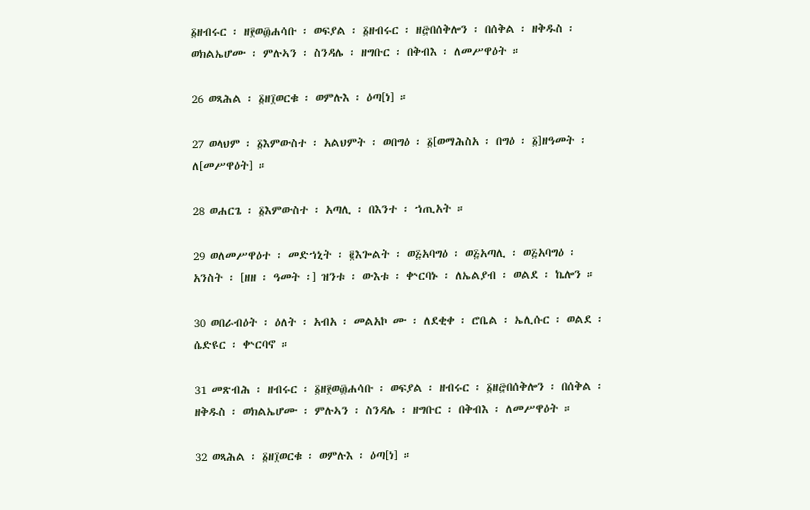፩ዘብሩር ፡ ዘ፻ወ፴ሐሳቡ ፡ ወፍያል ፡ ፩ዘብሩር ፡ ዘ፸በሰቅሎን ፡ በሰቅል ፡ ዘቅዱስ ፡ ወክልኤሆሙ ፡ ምሉኣን ፡ ስንዳሌ ፡ ዘግቡር ፡ በቅብእ ፡ ለመሥዋዕት ።

26 ወጻሕል ፡ ፩ዘ፲ወርቁ ፡ ወምሉእ ፡ ዕጣ[ነ] ።

27 ወላህም ፡ ፩እምውስተ ፡ አልህምት ፡ ወበግዕ ፡ ፩[ወማሕስአ ፡ በግዕ ፡ ፩]ዘዓመት ፡ ለ[መሥዋዕት] ።

28 ወሐርጌ ፡ ፩እምውስተ ፡ አጣሊ ፡ በእንተ ፡ ኀጢአት ።

29 ወለመሥዋዕተ ፡ መድኀኒት ፡ ፪እጐልት ፡ ወ፭አባግዕ ፡ ወ፭አጣሊ ፡ ወ፭አባግዕ ፡ አንስት ፡ [ዘዘ ፡ ዓመት ፡] ዝንቱ ፡ ውእቱ ፡ ቍርባኑ ፡ ለኤልያብ ፡ ወልደ ፡ ኬሎን ።

30 ወበራብዕት ፡ ዕለት ፡ አብአ ፡ መልአኮ ሙ ፡ ለደቂቀ ፡ ሮቤል ፡ ኤሊሱር ፡ ወልደ ፡ ሴድዩር ፡ ቍርባኖ ።

31 መጽብሕ ፡ ዘብሩር ፡ ፩ዘ፻ወ፴ሐሳቡ ፡ ወፍያል ፡ ዘብሩር ፡ ፩ዘ፸በሰቅሎን ፡ በሰቅል ፡ ዘቅዱስ ፡ ወክልኤሆሙ ፡ ምሉኣን ፡ ስንዳሌ ፡ ዘግቡር ፡ በቅብእ ፡ ለመሥዋዕት ።

32 ወጻሕል ፡ ፩ዘ፲ወርቁ ፡ ወምሉእ ፡ ዕጣ[ነ] ።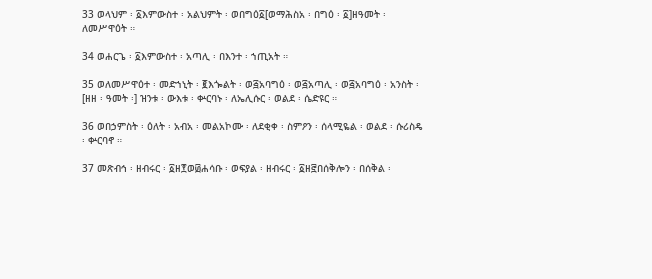33 ወላህም ፡ ፩እምውስተ ፡ አልህምት ፡ ወበግዕ፩[ወማሕስአ ፡ በግዕ ፡ ፩]ዘዓመት ፡ ለመሥዋዕት ።

34 ወሐርጌ ፡ ፩እምውስተ ፡ አጣሊ ፡ በእንተ ፡ ኀጢአት ።

35 ወለመሥዋዕተ ፡ መድኀኒት ፡ ፪እጐልት ፡ ወ፭አባግዕ ፡ ወ፭አጣሊ ፡ ወ፭አባግዕ ፡ አንስት ፡ [ዘዘ ፡ ዓመት ፡] ዝንቱ ፡ ውእቱ ፡ ቍርባኑ ፡ ለኤሊሱር ፡ ወልደ ፡ ሴድዩር ።

36 ወበኃምስት ፡ ዕለት ፡ አብአ ፡ መልአኮሙ ፡ ለደቂቀ ፡ ስምዖን ፡ ሰላሚዬል ፡ ወልደ ፡ ሱሪስዴ ፡ ቍርባኖ ።

37 መጽብኅ ፡ ዘብሩር ፡ ፩ዘ፻ወ፴ሐሳቡ ፡ ወፍያል ፡ ዘብሩር ፡ ፩ዘ፸በሰቅሎን ፡ በሰቅል ፡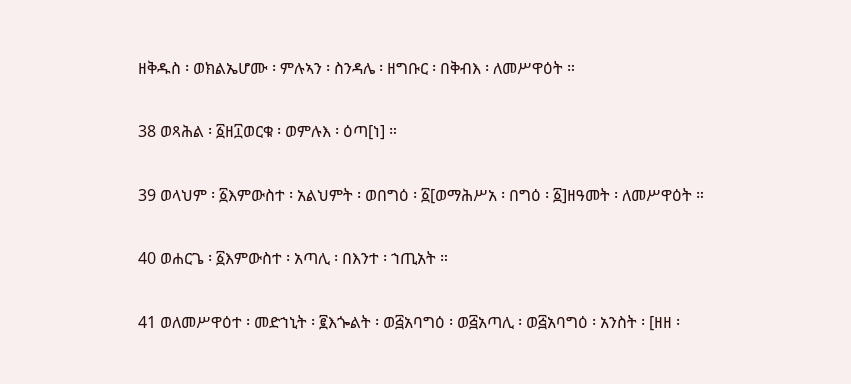ዘቅዱስ ፡ ወክልኤሆሙ ፡ ምሉኣን ፡ ስንዳሌ ፡ ዘግቡር ፡ በቅብእ ፡ ለመሥዋዕት ።

38 ወጻሕል ፡ ፩ዘ፲ወርቁ ፡ ወምሉእ ፡ ዕጣ[ነ] ።

39 ወላህም ፡ ፩እምውስተ ፡ አልህምት ፡ ወበግዕ ፡ ፩[ወማሕሥአ ፡ በግዕ ፡ ፩]ዘዓመት ፡ ለመሥዋዕት ።

40 ወሐርጌ ፡ ፩እምውስተ ፡ አጣሊ ፡ በእንተ ፡ ኀጢአት ።

41 ወለመሥዋዕተ ፡ መድኀኒት ፡ ፪እጐልት ፡ ወ፭አባግዕ ፡ ወ፭አጣሊ ፡ ወ፭አባግዕ ፡ አንስት ፡ [ዘዘ ፡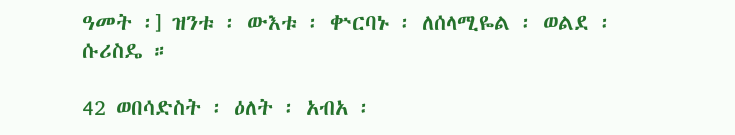ዓመት ፡] ዝንቱ ፡ ውእቱ ፡ ቍርባኑ ፡ ለሰላሚዬል ፡ ወልደ ፡ ሱሪስዴ ።

42 ወበሳድስት ፡ ዕለት ፡ አብአ ፡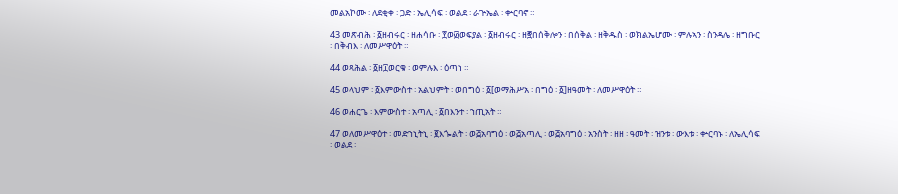መልአኮሙ ፡ ለደቂቀ ፡ ጋድ ፡ ኤሊሳፍ ፡ ወልደ ፡ ራጕኤል ፡ ቍርባኖ ።

43 መጽብሕ ፡ ፩ዘብሩር ፡ ዘሐሳቡ ፡ ፻ወ፴ወፍያል ፡ ፩ዘብሩር ፡ ዘ፸በሰቅሎን ፡ በሰቅል ፡ ዘቅዱስ ፡ ወክልኤሆሙ ፡ ምሉኣን ፡ ስንዳሌ ፡ ዘግቡር ፡ በቅብእ ፡ ለመሥዋዕት ።

44 ወጻሕል ፡ ፩ዘ፲ወርቁ ፡ ወምሉእ ፡ ዕጣነ ።

45 ወላህም ፡ ፩እምውስተ ፡ አልህምት ፡ ወበግዕ ፡ ፩[ወማሕሥአ ፡ በግዕ ፡ ፩]ዘዓመት ፡ ለመሥዋዕት ።

46 ወሐርጌ ፡ እምውስተ ፡ አጣሊ ፡ ፩በእንተ ፡ ኀጢአት ።

47 ወለመሥዋዕተ ፡ መድኀኒትኒ ፡ ፪እጐልት ፡ ወ፭አባግዕ ፡ ወ፭አጣሊ ፡ ወ፭አባግዕ ፡ አንስት ፡ ዘዘ ፡ ዓመት ፡ ዝንቱ ፡ ውእቱ ፡ ቍርባኑ ፡ ለኤሊሳፍ ፡ ወልደ ፡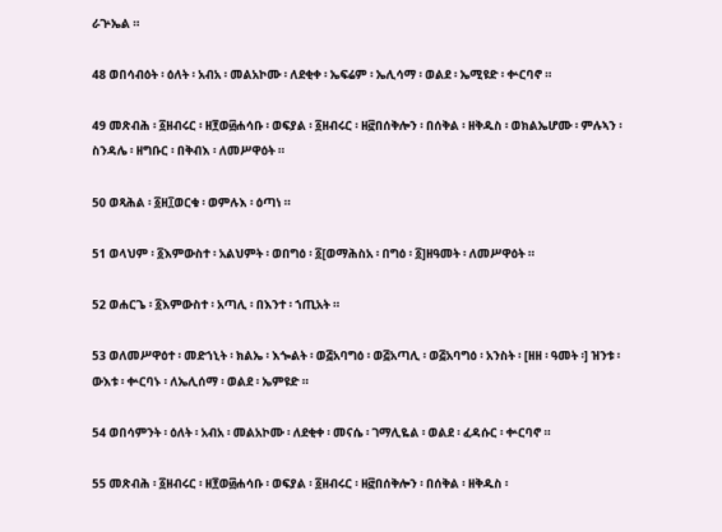ራጕኤል ።

48 ወበሳብዕት ፡ ዕለት ፡ አብአ ፡ መልአኮሙ ፡ ለደቂቀ ፡ ኤፍሬም ፡ ኤሊሳማ ፡ ወልደ ፡ ኤሚዩድ ፡ ቍርባኖ ።

49 መጽብሕ ፡ ፩ዘብሩር ፡ ዘ፻ወ፴ሐሳቡ ፡ ወፍያል ፡ ፩ዘብሩር ፡ ዘ፸በሰቅሎን ፡ በሰቅል ፡ ዘቅዱስ ፡ ወክልኤሆሙ ፡ ምሉኣን ፡ ስንዳሌ ፡ ዘግቡር ፡ በቅብእ ፡ ለመሥዋዕት ።

50 ወጻሕል ፡ ፩ዘ፲ወርቁ ፡ ወምሉእ ፡ ዕጣነ ።

51 ወላህም ፡ ፩እምውስተ ፡ አልህምት ፡ ወበግዕ ፡ ፩[ወማሕስአ ፡ በግዕ ፡ ፩]ዘዓመት ፡ ለመሥዋዕት ።

52 ወሐርጌ ፡ ፩እምውስተ ፡ አጣሊ ፡ በእንተ ፡ ኀጢአት ።

53 ወለመሥዋዕተ ፡ መድኀኒት ፡ ክልኤ ፡ እጐልት ፡ ወ፭አባግዕ ፡ ወ፭አጣሊ ፡ ወ፭አባግዕ ፡ አንስት ፡ [ዘዘ ፡ ዓመት ፡] ዝንቱ ፡ ውእቱ ፡ ቍርባኑ ፡ ለኤሊሰማ ፡ ወልደ ፡ ኤምዩድ ።

54 ወበሳምንት ፡ ዕለት ፡ አብአ ፡ መልአኮሙ ፡ ለደቂቀ ፡ መናሴ ፡ ገማሊዬል ፡ ወልደ ፡ ፈዳሱር ፡ ቍርባኖ ።

55 መጽብሕ ፡ ፩ዘብሩር ፡ ዘ፻ወ፴ሐሳቡ ፡ ወፍያል ፡ ፩ዘብሩር ፡ ዘ፸በሰቅሎን ፡ በሰቅል ፡ ዘቅዱስ ፡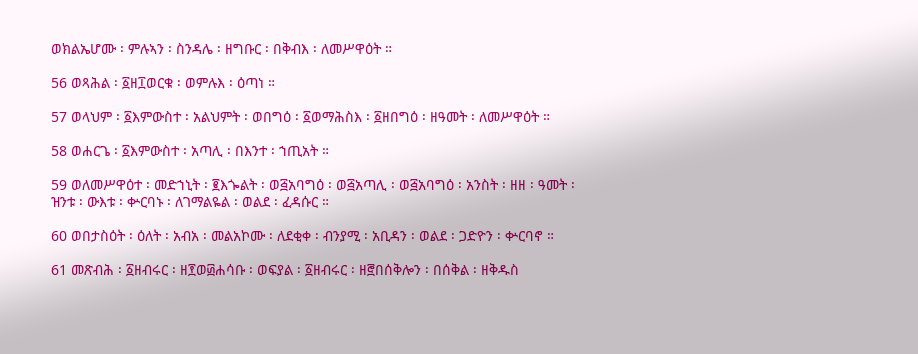ወክልኤሆሙ ፡ ምሉኣን ፡ ስንዳሌ ፡ ዘግቡር ፡ በቅብእ ፡ ለመሥዋዕት ።

56 ወጻሕል ፡ ፩ዘ፲ወርቁ ፡ ወምሉእ ፡ ዕጣነ ።

57 ወላህም ፡ ፩እምውስተ ፡ አልህምት ፡ ወበግዕ ፡ ፩ወማሕስእ ፡ ፩ዘበግዕ ፡ ዘዓመት ፡ ለመሥዋዕት ።

58 ወሐርጌ ፡ ፩እምውስተ ፡ አጣሊ ፡ በእንተ ፡ ኀጢአት ።

59 ወለመሥዋዕተ ፡ መድኀኒት ፡ ፪እጐልት ፡ ወ፭አባግዕ ፡ ወ፭አጣሊ ፡ ወ፭አባግዕ ፡ አንስት ፡ ዘዘ ፡ ዓመት ፡ ዝንቱ ፡ ውእቱ ፡ ቍርባኑ ፡ ለገማልዬል ፡ ወልደ ፡ ፈዳሱር ።

60 ወበታስዕት ፡ ዕለት ፡ አብአ ፡ መልአኮሙ ፡ ለደቂቀ ፡ ብንያሚ ፡ አቢዳን ፡ ወልደ ፡ ጋድዮን ፡ ቍርባኖ ።

61 መጽብሕ ፡ ፩ዘብሩር ፡ ዘ፻ወ፴ሐሳቡ ፡ ወፍያል ፡ ፩ዘብሩር ፡ ዘ፸በሰቅሎን ፡ በሰቅል ፡ ዘቅዱስ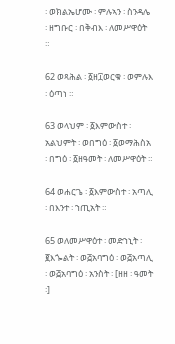፡ ወክልኤሆሙ ፡ ምሉኣን ፡ ስንዳሌ ፡ ዘግቡር ፡ በቅብእ ፡ ለመሥዋዕት ።

62 ወጻሕል ፡ ፩ዘ፲ወርቁ ፡ ወምሉእ ፡ ዕጣነ ።

63 ወላህም ፡ ፩እምውስተ ፡ አልህምት ፡ ወበግዕ ፡ ፩ወማሕስአ ፡ በግዕ ፡ ፩ዘዓመት ፡ ለመሥዋዕት ።

64 ወሐርጌ ፡ ፩እምውስተ ፡ አጣሊ ፡ በእንተ ፡ ኀጢአት ።

65 ወለመሥዋዕተ ፡ መድኀኒት ፡ ፪እጐልት ፡ ወ፭አባግዕ ፡ ወ፭አጣሊ ፡ ወ፭አባግዕ ፡ አንስት ፡ [ዘዘ ፡ ዓመት ፡]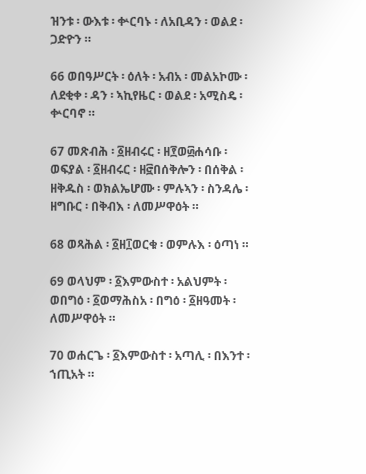ዝንቱ ፡ ውእቱ ፡ ቍርባኑ ፡ ለአቢዳን ፡ ወልደ ፡ ጋድዮን ።

66 ወበዓሥርት ፡ ዕለት ፡ አብአ ፡ መልአኮሙ ፡ ለደቂቀ ፡ ዳን ፡ ኣኪየዜር ፡ ወልደ ፡ አሚስዴ ፡ ቍርባኖ ።

67 መጽብሕ ፡ ፩ዘብሩር ፡ ዘ፻ወ፴ሐሳቡ ፡ ወፍያል ፡ ፩ዘብሩር ፡ ዘ፸በሰቅሎን ፡ በሰቅል ፡ ዘቅዱስ ፡ ወክልኤሆሙ ፡ ምሉኣን ፡ ስንዳሌ ፡ ዘግቡር ፡ በቅብእ ፡ ለመሥዋዕት ።

68 ወጻሕል ፡ ፩ዘ፲ወርቁ ፡ ወምሉእ ፡ ዕጣነ ።

69 ወላህም ፡ ፩እምውስተ ፡ አልህምት ፡ ወበግዕ ፡ ፩ወማሕስአ ፡ በግዕ ፡ ፩ዘዓመት ፡ ለመሥዋዕት ።

70 ወሐርጌ ፡ ፩እምውስተ ፡ አጣሊ ፡ በእንተ ፡ ኀጢአት ።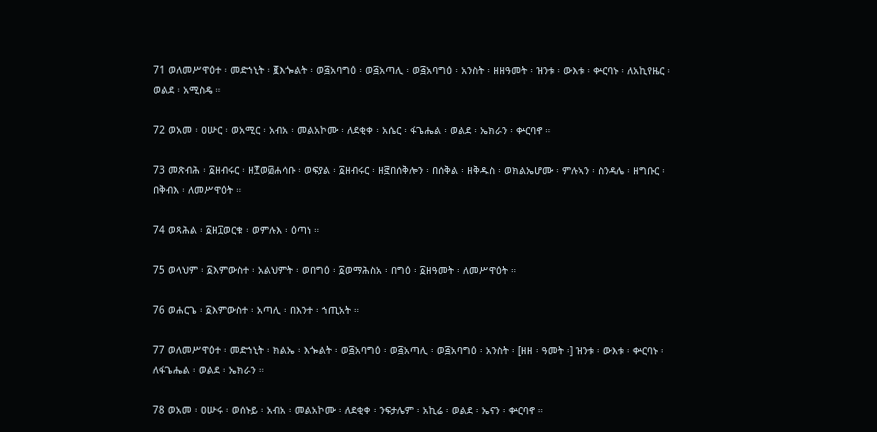71 ወለመሥዋዕተ ፡ መድኀኒት ፡ ፪እጐልት ፡ ወ፭አባግዕ ፡ ወ፭አጣሊ ፡ ወ፭አባግዕ ፡ አንስት ፡ ዘዘዓመት ፡ ዝንቱ ፡ ውእቱ ፡ ቍርባኑ ፡ ለአኪየዜር ፡ ወልደ ፡ አሚስዴ ።

72 ወአመ ፡ ዐሡር ፡ ወአሚር ፡ አብአ ፡ መልአኮሙ ፡ ለደቂቀ ፡ አሴር ፡ ፋጌሔል ፡ ወልደ ፡ ኤክራን ፡ ቍርባኖ ።

73 መጽብሕ ፡ ፩ዘብሩር ፡ ዘ፻ወ፴ሐሳቡ ፡ ወፍያል ፡ ፩ዘብሩር ፡ ዘ፸በሰቅሎን ፡ በሰቅል ፡ ዘቅዱስ ፡ ወክልኤሆሙ ፡ ምሉኣን ፡ ስንዳሌ ፡ ዘግቡር ፡ በቅብእ ፡ ለመሥዋዕት ።

74 ወጻሕል ፡ ፩ዘ፲ወርቁ ፡ ወምሉእ ፡ ዕጣነ ።

75 ወላህም ፡ ፩እምውስተ ፡ አልህምት ፡ ወበግዕ ፡ ፩ወማሕስአ ፡ በግዕ ፡ ፩ዘዓመት ፡ ለመሥዋዕት ።

76 ወሐርጌ ፡ ፩እምውስተ ፡ አጣሊ ፡ በእንተ ፡ ኀጢአት ።

77 ወለመሥዋዕተ ፡ መድኀኒት ፡ ክልኤ ፡ እጐልት ፡ ወ፭አባግዕ ፡ ወ፭አጣሊ ፡ ወ፭አባግዕ ፡ አንስት ፡ [ዘዘ ፡ ዓመት ፡] ዝንቱ ፡ ውእቱ ፡ ቍርባኑ ፡ ለፋጌሔል ፡ ወልደ ፡ ኤክራን ።

78 ወአመ ፡ ዐሡሩ ፡ ወሰኑይ ፡ አብአ ፡ መልአኮሙ ፡ ለደቂቀ ፡ ንፍታሌም ፡ አኪሬ ፡ ወልደ ፡ ኤናን ፡ ቍርባኖ ።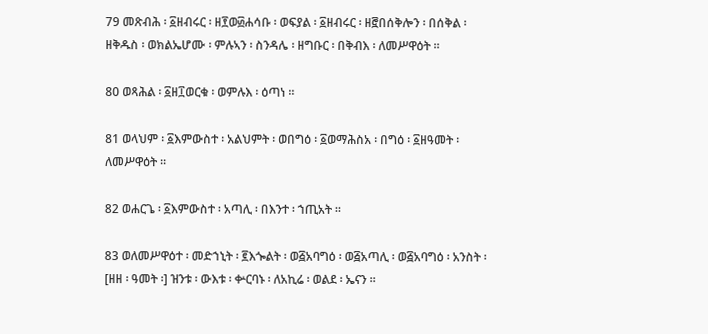79 መጽብሕ ፡ ፩ዘብሩር ፡ ዘ፻ወ፴ሐሳቡ ፡ ወፍያል ፡ ፩ዘብሩር ፡ ዘ፸በሰቅሎን ፡ በሰቅል ፡ ዘቅዱስ ፡ ወክልኤሆሙ ፡ ምሉኣን ፡ ስንዳሌ ፡ ዘግቡር ፡ በቅብእ ፡ ለመሥዋዕት ።

80 ወጻሕል ፡ ፩ዘ፲ወርቁ ፡ ወምሉእ ፡ ዕጣነ ።

81 ወላህም ፡ ፩እምውስተ ፡ አልህምት ፡ ወበግዕ ፡ ፩ወማሕስአ ፡ በግዕ ፡ ፩ዘዓመት ፡ ለመሥዋዕት ።

82 ወሐርጌ ፡ ፩እምውስተ ፡ አጣሊ ፡ በእንተ ፡ ኀጢአት ።

83 ወለመሥዋዕተ ፡ መድኀኒት ፡ ፪እጐልት ፡ ወ፭አባግዕ ፡ ወ፭አጣሊ ፡ ወ፭አባግዕ ፡ አንስት ፡ [ዘዘ ፡ ዓመት ፡] ዝንቱ ፡ ውእቱ ፡ ቍርባኑ ፡ ለአኪሬ ፡ ወልደ ፡ ኤናን ።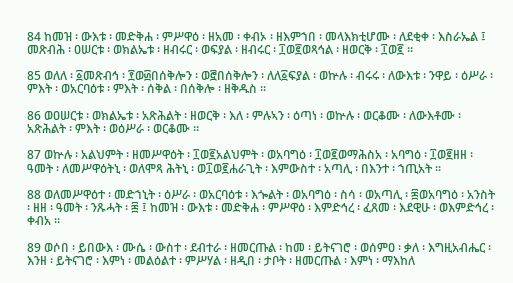84 ከመዝ ፡ ውእቱ ፡ መድቅሐ ፡ ምሥዋዕ ፡ ዘአመ ፡ ቀብኦ ፡ ዘእምኀበ ፡ መላእክቲሆሙ ፡ ለደቂቀ ፡ እስራኤል ፤ መጽብሕ ፡ ዐሠርቱ ፡ ወክልኤቱ ፡ ዘብሩር ፡ ወፍያል ፡ ዘብሩር ፡ ፲ወ፪ወጻኅል ፡ ዘወርቅ ፡ ፲ወ፪ ።

85 ወለለ ፡ ፩መጽብኅ ፡ ፻ወ፴በሰቅሎን ፡ ወ፸በሰቅሎን ፡ ለለ፩ፍያል ፡ ወኵሉ ፡ ብሩሩ ፡ ለውእቱ ፡ ንዋይ ፡ ዕሥራ ፡ ምእት ፡ ወአርባዕቱ ፡ ምእት ፡ ሰቅል ፡ በሰቅሎ ፡ ዘቅዱስ ።

86 ወዐሠርቱ ፡ ወክልኤቱ ፡ አጽሕልት ፡ ዘወርቅ ፡ እለ ፡ ምሉኣን ፡ ዕጣነ ፡ ወኵሉ ፡ ወርቆሙ ፡ ለውእቶሙ ፡ አጽሕልት ፡ ምእት ፡ ወዕሥራ ፡ ወርቆሙ ።

87 ወኵሉ ፡ አልህምት ፡ ዘመሥዋዕት ፡ ፲ወ፪አልህምት ፡ ወአባግዕ ፡ ፲ወ፪ወማሕስአ ፡ አባግዕ ፡ ፲ወ፪ዘዘ ፡ ዓመት ፡ ለመሥዋዕትኒ ፡ ወለሞጻ ሕትኒ ፡ ወ፲ወ፪ሐራጊት ፡ እምውስተ ፡ አጣሊ ፡ በእንተ ፡ ኀጢአት ።

88 ወለመሥዋዕተ ፡ መድኀኒት ፡ ዕሥራ ፡ ወአርባዕቱ ፡ እጐልት ፡ ወአባግዕ ፡ ስሳ ፡ ወአጣሊ ፡ ፷ወአባግዕ ፡ አንስት ፡ ዘዘ ፡ ዓመት ፡ ንጹሓት ፡ ፷ ፤ ከመዝ ፡ ውእቱ ፡ መድቅሐ ፡ ምሥዋዕ ፡ እምድኅረ ፡ ፈጸመ ፡ እደዊሁ ፡ ወእምድኅረ ፡ ቀብአ ።

89 ወሶበ ፡ ይበውእ ፡ ሙሴ ፡ ውስተ ፡ ደብተራ ፡ ዘመርጡል ፡ ከመ ፡ ይትናገሮ ፡ ወሰምዐ ፡ ቃለ ፡ እግዚአብሔር ፡ እንዘ ፡ ይትናገሮ ፡ እምነ ፡ መልዕልተ ፡ ምሥሃል ፡ ዘዲበ ፡ ታቦት ፡ ዘመርጡል ፡ እምነ ፡ ማእከለ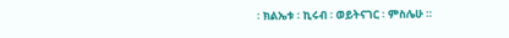፡ ክልኤቱ ፡ ኪሩብ ፡ ወይትናገር ፡ ምስሌሁ ።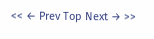<< ← Prev Top Next → >>